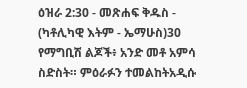ዕዝራ 2:30 - መጽሐፍ ቅዱስ - (ካቶሊካዊ እትም - ኤማሁስ)30 የማግቢሽ ልጆች፥ አንድ መቶ አምሳ ስድስት። ምዕራፉን ተመልከትአዲሱ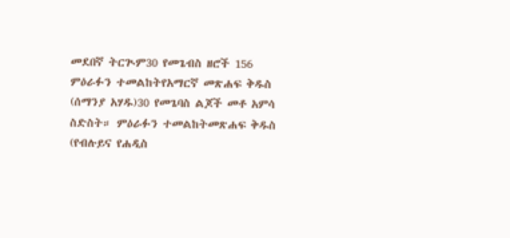መደበኛ ትርጒም30 የመጌብስ ዘሮች 156 ምዕራፉን ተመልከትየአማርኛ መጽሐፍ ቅዱስ (ሰማንያ አሃዱ)30 የመጌባስ ልጆች መቶ አምሳ ስድስት። ምዕራፉን ተመልከትመጽሐፍ ቅዱስ (የብሉይና የሐዲስ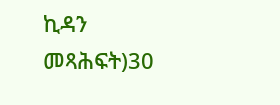ኪዳን መጻሕፍት)30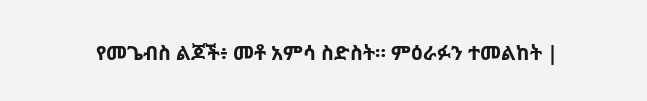የመጌብስ ልጆች፥ መቶ አምሳ ስድስት። ምዕራፉን ተመልከት |